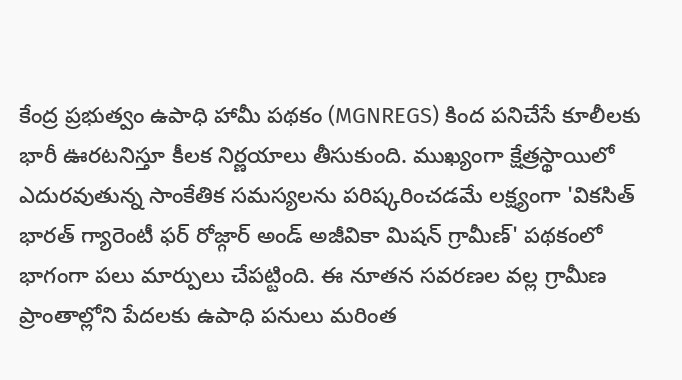కేంద్ర ప్రభుత్వం ఉపాధి హామీ పథకం (MGNREGS) కింద పనిచేసే కూలీలకు భారీ ఊరటనిస్తూ కీలక నిర్ణయాలు తీసుకుంది. ముఖ్యంగా క్షేత్రస్థాయిలో ఎదురవుతున్న సాంకేతిక సమస్యలను పరిష్కరించడమే లక్ష్యంగా 'వికసిత్ భారత్ గ్యారెంటీ ఫర్ రోజ్గార్ అండ్ అజీవికా మిషన్ గ్రామీణ్' పథకంలో భాగంగా పలు మార్పులు చేపట్టింది. ఈ నూతన సవరణల వల్ల గ్రామీణ ప్రాంతాల్లోని పేదలకు ఉపాధి పనులు మరింత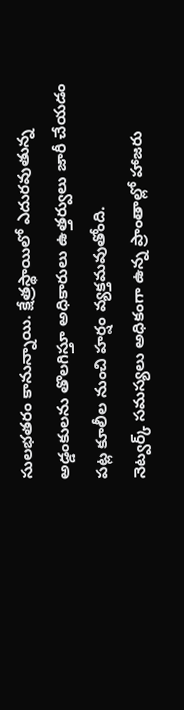సులభతరం కానున్నాయి. క్షేత్రస్థాయిలో ఎదురవుతున్న అడ్డంకులను తొలగిస్తూ అధికారులు ఉత్తర్వులు జారీ చేయడం పట్ల కూలీల నుంచి హర్షం వ్యక్తమవుతోంది.
నెట్వర్క్ సమస్యలు అధికంగా ఉన్న ప్రాంతాల్లో హాజరు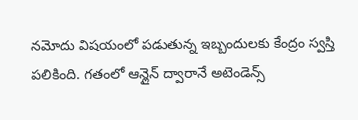నమోదు విషయంలో పడుతున్న ఇబ్బందులకు కేంద్రం స్వస్తి పలికింది. గతంలో ఆన్లైన్ ద్వారానే అటెండెన్స్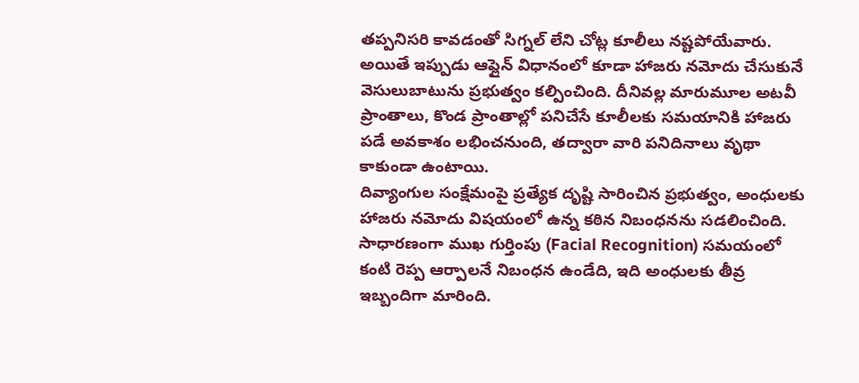తప్పనిసరి కావడంతో సిగ్నల్ లేని చోట్ల కూలీలు నష్టపోయేవారు. అయితే ఇప్పుడు ఆఫ్లైన్ విధానంలో కూడా హాజరు నమోదు చేసుకునే వెసులుబాటును ప్రభుత్వం కల్పించింది. దీనివల్ల మారుమూల అటవీ ప్రాంతాలు, కొండ ప్రాంతాల్లో పనిచేసే కూలీలకు సమయానికి హాజరు పడే అవకాశం లభించనుంది, తద్వారా వారి పనిదినాలు వృథా కాకుండా ఉంటాయి.
దివ్యాంగుల సంక్షేమంపై ప్రత్యేక దృష్టి సారించిన ప్రభుత్వం, అంధులకు హాజరు నమోదు విషయంలో ఉన్న కఠిన నిబంధనను సడలించింది. సాధారణంగా ముఖ గుర్తింపు (Facial Recognition) సమయంలో కంటి రెప్ప ఆర్పాలనే నిబంధన ఉండేది, ఇది అంధులకు తీవ్ర ఇబ్బందిగా మారింది.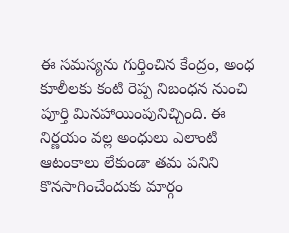ఈ సమస్యను గుర్తించిన కేంద్రం, అంధ కూలీలకు కంటి రెప్ప నిబంధన నుంచి పూర్తి మినహాయింపునిచ్చింది. ఈ నిర్ణయం వల్ల అంధులు ఎలాంటి ఆటంకాలు లేకుండా తమ పనిని కొనసాగించేందుకు మార్గం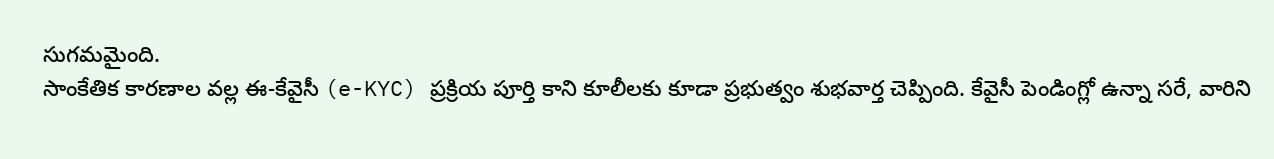సుగమమైంది.
సాంకేతిక కారణాల వల్ల ఈ-కేవైసీ (e-KYC) ప్రక్రియ పూర్తి కాని కూలీలకు కూడా ప్రభుత్వం శుభవార్త చెప్పింది. కేవైసీ పెండింగ్లో ఉన్నా సరే, వారిని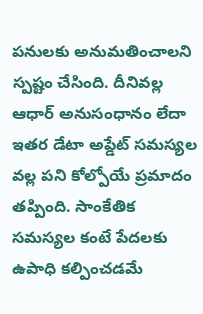పనులకు అనుమతించాలని స్పష్టం చేసింది. దీనివల్ల ఆధార్ అనుసంధానం లేదా ఇతర డేటా అప్డేట్ సమస్యల వల్ల పని కోల్పోయే ప్రమాదం తప్పింది. సాంకేతిక సమస్యల కంటే పేదలకు ఉపాధి కల్పించడమే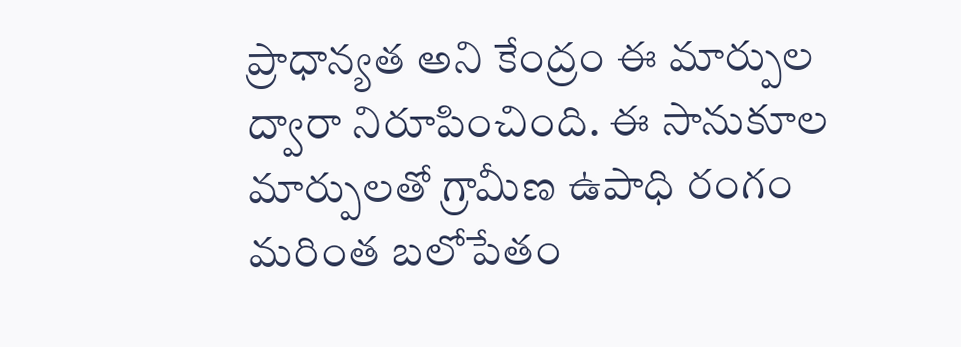ప్రాధాన్యత అని కేంద్రం ఈ మార్పుల ద్వారా నిరూపించింది. ఈ సానుకూల మార్పులతో గ్రామీణ ఉపాధి రంగం మరింత బలోపేతం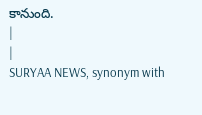కానుంది.
|
|
SURYAA NEWS, synonym with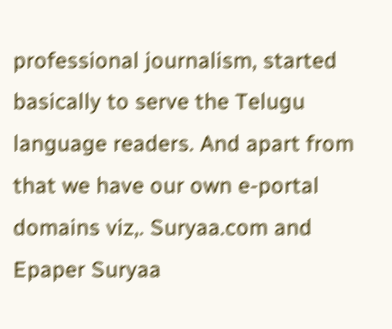professional journalism, started basically to serve the Telugu language readers. And apart from that we have our own e-portal domains viz,. Suryaa.com and Epaper Suryaa